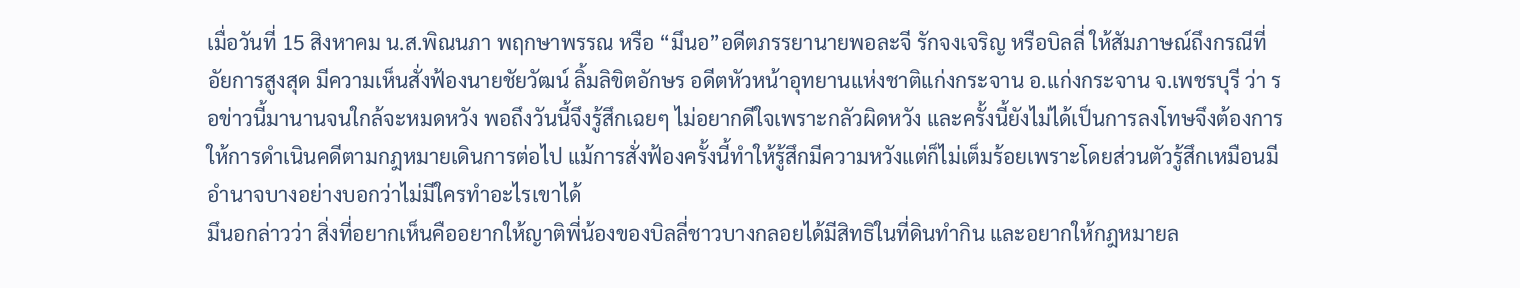เมื่อวันที่ 15 สิงหาคม น.ส.พิณนภา พฤกษาพรรณ หรือ “มึนอ”อดีตภรรยานายพอละจี รักจงเจริญ หรือบิลลี่ ให้สัมภาษณ์ถึงกรณีที่อัยการสูงสุด มีความเห็นสั่งฟ้องนายชัยวัฒน์ ลิ้มลิขิตอักษร อดีตหัวหน้าอุทยานแห่งชาติแก่งกระจาน อ.แก่งกระจาน จ.เพชรบุรี ว่า รอข่าวนี้มานานจนใกล้จะหมดหวัง พอถึงวันนี้จึงรู้สึกเฉยๆ ไม่อยากดีใจเพราะกลัวผิดหวัง และครั้งนี้ยังไม่ได้เป็นการลงโทษจึงต้องการให้การดำเนินคดีตามกฎหมายเดินการต่อไป แม้การสั่งฟ้องครั้งนี้ทำให้รู้สึกมีความหวังแต่ก็ไม่เต็มร้อยเพราะโดยส่วนตัวรู้สึกเหมือนมีอำนาจบางอย่างบอกว่าไม่มีใครทำอะไรเขาได้
มึนอกล่าวว่า สิ่งที่อยากเห็นคืออยากให้ญาติพี่น้องของบิลลี่ชาวบางกลอยได้มีสิทธิในที่ดินทำกิน และอยากให้กฎหมายล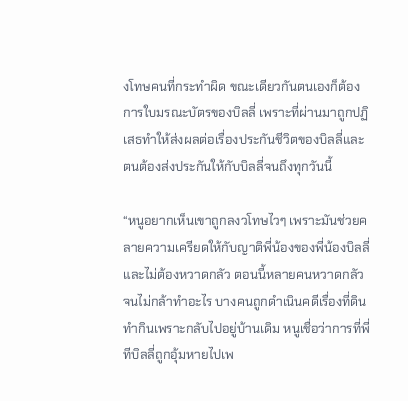งโทษคนที่กระทำผิด ขณะเดียวกันตนเองก็ต้องการใบมรณะบัตรของบิลลี่ เพราะที่ผ่านมาถูกปฏิเสธทำให้ส่งผลต่อเรื่องประกันชีวิตของบิลลี่และตนต้องส่งประกันให้กับบิลลี่จนถึงทุกวันนี้

“หนูอยากเห็นเขาถูกลงวโทษไวๆ เพราะมันช่วยคลายความเครียดให้กับญาติพี่น้องของพี่น้องบิลลี่และไม่ต้องหวาดกลัว ตอนนี้หลายคนหวาดกลัวจนไม่กล้าทำอะไร บางคนถูกดำเนินคดีเรื่องที่ดินทำกินเพราะกลับไปอยู่บ้านเดิม หนูเชื่อว่าการที่พี่ทีบิลลี่ถูกอุ้มหายไปเพ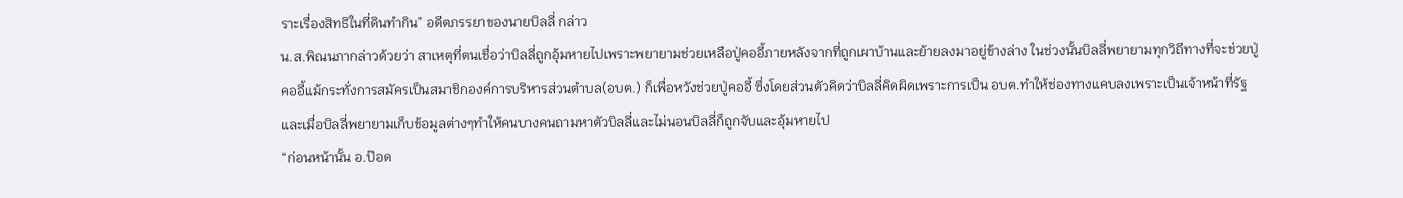ราะเรื่องสิทธิในที่ดินทำกิน” อดีตภรรยาของนายบิลลี่ กล่าว
น.ส.พิณนภากล่าวด้วยว่า สาเหตุที่ตนเชื่อว่าบิลลี่ถูกอุ้มหายไปเพราะพยายามช่วยเหลือปู่คออี้ภายหลังจากที่ถูกเผาบ้านและย้ายลงมาอยู่ข้างล่าง ในช่วงนั้นบิลลี่พยายามทุกวิถีทางที่จะช่วยปู่คออี้แม้กระทั่งการสมัครเป็นสมาชิกองค์การบริหารส่วนตำบล(อบต.) ก็เพื่อหวังช่วยปู่คออี้ ซึ่งโดยส่วนตัวคิดว่าบิลลี่คิดผิดเพราะการเป็น อบต.ทำให้ช่องทางแคบลงเพราะเป็นเจ้าหน้าที่รัฐและเมื่อบิลลี่พยายามเก็บข้อมูลต่างๆทำให้คนบางคนถามหาตัวบิลลี่และไม่นอนบิลลี่ก็ถูกจับและอุ้มหายไป
“ก่อนหน้านั้น อ.ป๊อด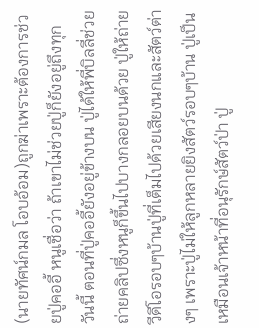(นายทัศน์กมล โอบอ้อม)ถูกฆ่าเพราะต้องการช่วยปู่คออี้ หนูเชื่อว่า ถ้าเขาไม่ช่วยปู่ก็ยังอยู่ถึงทุกวันนี้ ตอนที่ปู่คออี้ยังอยู่ข้างบน ปู่ได้ให้พี่บิลลี่ช่วยถ่ายคลิปซึ่งหนูก็ขึ้นไปบางกลอยบนด้วย ปู่ให้ถ่ายวีดีโอรอบๆบ้านปู่ที่เต็มไปด้วยเสียงนกและสัตว์ต่างๆ เพราะปู่ไม่ให้ลูกหลายยิงสัตว์รอบๆบ้าน ปู่เป็นเหมือนเจ้าหน้าที่อนุรักษ์สัตว์ป่า ปู่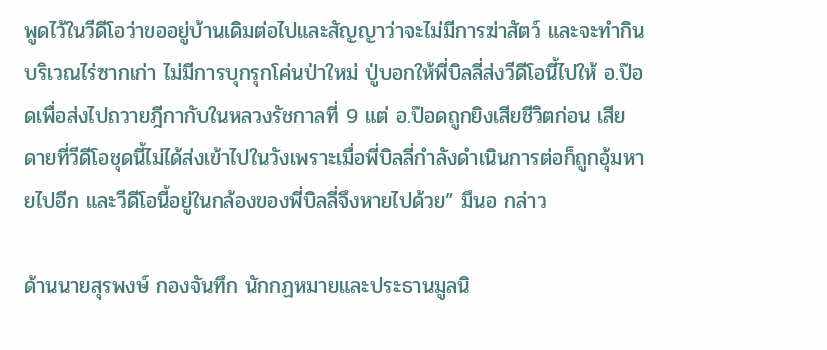พูดไว้ในวีดีโอว่าขออยู่บ้านเดิมต่อไปและสัญญาว่าจะไม่มีการฆ่าสัตว์ และจะทำกินบริเวณไร่ซากเก่า ไม่มีการบุกรุกโค่นป่าใหม่ ปู่บอกให้พี่บิลลี่ส่งวีดีโอนี้ไปให้ อ.ป๊อดเพื่อส่งไปถวายฎีกากับในหลวงรัชกาลที่ 9 แต่ อ.ป๊อดถูกยิงเสียชีวิตก่อน เสียดายที่วีดีโอชุดนี้ไม่ได้ส่งเข้าไปในวังเพราะเมื่อพี่บิลลี่กำลังดำเนินการต่อก็ถูกอุ้มหายไปอีก และวีดีโอนี้อยู่ในกล้องของพี่บิลลี่จึงหายไปด้วย” มึนอ กล่าว

ด้านนายสุรพงษ์ กองจันทึก นักกฏหมายและประธานมูลนิ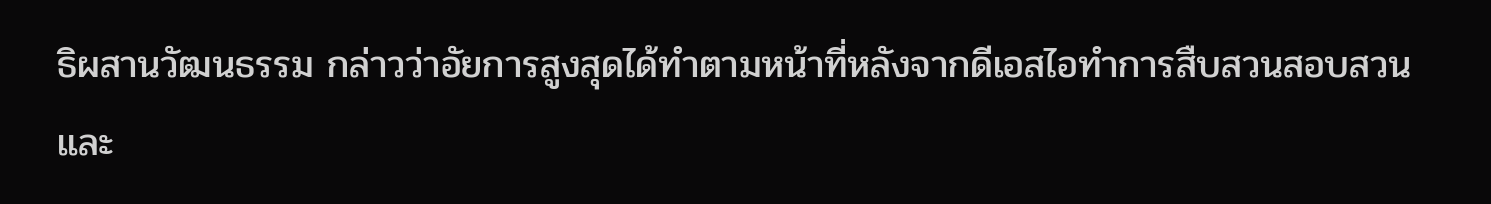ธิผสานวัฒนธรรม กล่าวว่าอัยการสูงสุดได้ทำตามหน้าที่หลังจากดีเอสไอทำการสืบสวนสอบสวน และ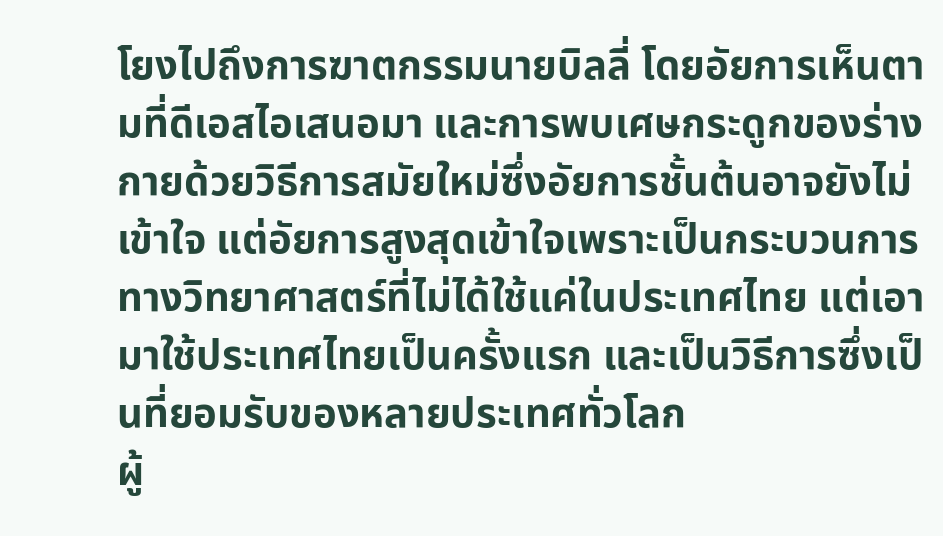โยงไปถึงการฆาตกรรมนายบิลลี่ โดยอัยการเห็นตามที่ดีเอสไอเสนอมา และการพบเศษกระดูกของร่างกายด้วยวิธีการสมัยใหม่ซึ่งอัยการชั้นต้นอาจยังไม่เข้าใจ แต่อัยการสูงสุดเข้าใจเพราะเป็นกระบวนการทางวิทยาศาสตร์ที่ไม่ได้ใช้แค่ในประเทศไทย แต่เอามาใช้ประเทศไทยเป็นครั้งแรก และเป็นวิธีการซึ่งเป็นที่ยอมรับของหลายประเทศทั่วโลก
ผู้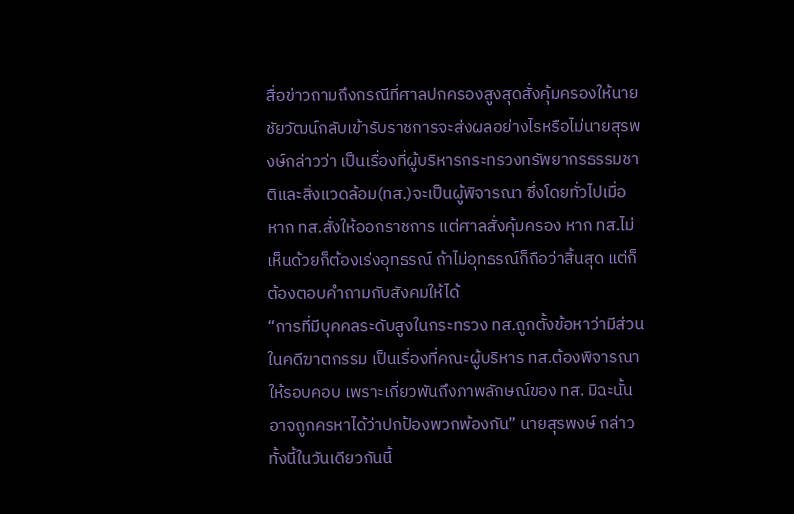สื่อข่าวถามถึงกรณีที่ศาลปกครองสูงสุดสั่งคุ้มครองให้นายชัยวัฒน์กลับเข้ารับราชการจะส่งผลอย่างไรหรือไม่นายสุรพงษ์กล่าวว่า เป็นเรื่องที่ผู้บริหารกระทรวงทรัพยากรธรรมชาติและสิ่งแวดล้อม(ทส.)จะเป็นผู้พิจารณา ซึ่งโดยทั่วไปเมื่อ หาก ทส.สั่งให้ออกราชการ แต่ศาลสั่งคุ้มครอง หาก ทส.ไม่เห็นด้วยก็ต้องเร่งอุทธรณ์ ถ้าไม่อุทธรณ์ก็ถือว่าสิ้นสุด แต่ก็ต้องตอบคำถามกับสังคมให้ได้
“การที่มีบุคคลระดับสูงในกระทรวง ทส.ถูกตั้งข้อหาว่ามีส่วนในคดีฆาตกรรม เป็นเรื่องที่คณะผู้บริหาร ทส.ต้องพิจารณาให้รอบคอบ เพราะเกี่ยวพันถึงภาพลักษณ์ของ ทส. มิฉะนั้นอาจถูกครหาได้ว่าปกป้องพวกพ้องกัน” นายสุรพงษ์ กล่าว
ทั้งนี้ในวันเดียวกันนี้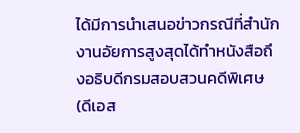ได้มีการนำเสนอข่าวกรณีที่สำนักงานอัยการสูงสุดได้ทำหนังสือถึงอธิบดีกรมสอบสวนคดีพิเศษ (ดีเอส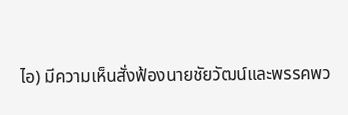ไอ) มีความเห็นสั่งฟ้องนายชัยวัฒน์และพรรคพว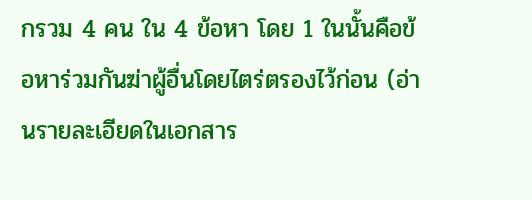กรวม 4 คน ใน 4 ข้อหา โดย 1 ในนั้นคือข้อหาร่วมกันฆ่าผู้อื่นโดยไตร่ตรองไว้ก่อน (อ่านรายละเอียดในเอกสาร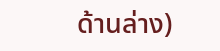ด้านล่าง)